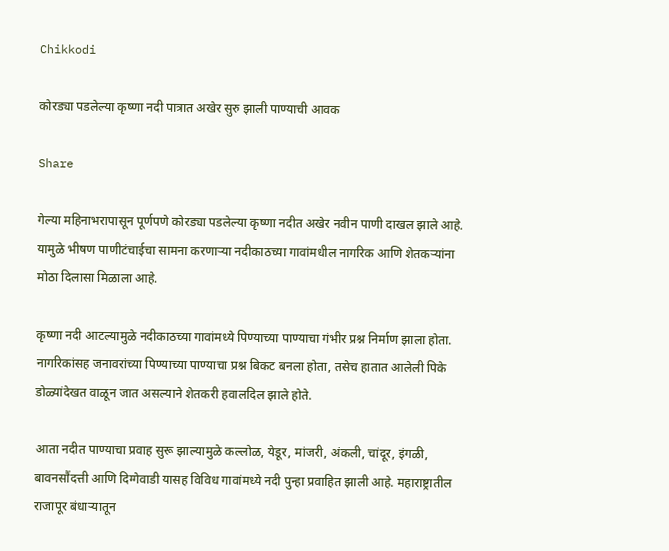Chikkodi

कोरड्या पडलेल्या कृष्णा नदी पात्रात अखेर सुरु झाली पाण्याची आवक

Share

गेल्या महिनाभरापासून पूर्णपणे कोरड्या पडलेल्या कृष्णा नदीत अखेर नवीन पाणी दाखल झाले आहे. यामुळे भीषण पाणीटंचाईचा सामना करणाऱ्या नदीकाठच्या गावांमधील नागरिक आणि शेतकऱ्यांना मोठा दिलासा मिळाला आहे.

कृष्णा नदी आटल्यामुळे नदीकाठच्या गावांमध्ये पिण्याच्या पाण्याचा गंभीर प्रश्न निर्माण झाला होता. नागरिकांसह जनावरांच्या पिण्याच्या पाण्याचा प्रश्न बिकट बनला होता, तसेच हातात आलेली पिके डोळ्यांदेखत वाळून जात असल्याने शेतकरी हवालदिल झाले होते.

आता नदीत पाण्याचा प्रवाह सुरू झाल्यामुळे कल्लोळ, येडूर, मांजरी, अंकली, चांदूर, इंगळी, बावनसौंदत्ती आणि दिग्गेवाडी यासह विविध गावांमध्ये नदी पुन्हा प्रवाहित झाली आहे. महाराष्ट्रातील राजापूर बंधाऱ्यातून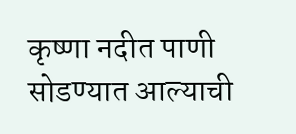कृष्णा नदीत पाणी सोडण्यात आल्याची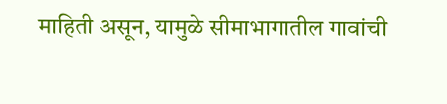माहिती असून, यामुळे सीमाभागातील गावांची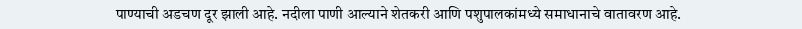पाण्याची अडचण दूर झाली आहे. नदीला पाणी आल्याने शेतकरी आणि पशुपालकांमध्ये समाधानाचे वातावरण आहे.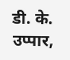डी. के. उप्पार,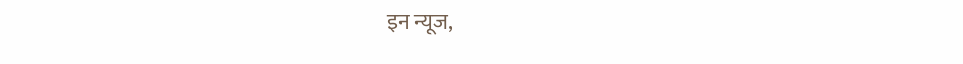इन न्यूज,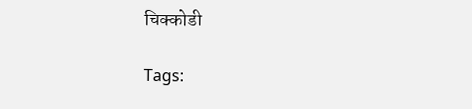चिक्कोडी

Tags: